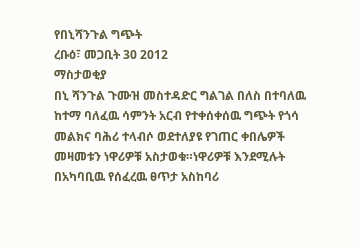የበኒሻንጉል ግጭት
ረቡዕ፣ መጋቢት 30 2012
ማስታወቂያ
በኒ ሻንጉል ጉሙዝ መስተዳድር ግልገል በለስ በተባለዉ ከተማ ባለፈዉ ሳምንት አርብ የተቀሰቀሰዉ ግጭት የጎሳ መልክና ባሕሪ ተላብሶ ወደተለያዩ የገጠር ቀበሌዎች መዛመቱን ነዋሪዎቹ አስታወቁ።ነዋሪዎቹ እንደሚሉት በአካባቢዉ የሰፈረዉ ፀጥታ አስከባሪ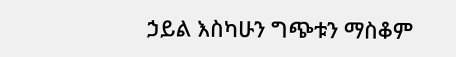ኃይል እስካሁን ግጭቱን ማስቆም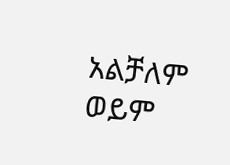አልቻለም ወይም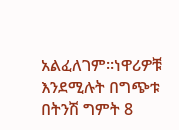አልፈለገም።ነዋሪዎቹ እንደሚሉት በግጭቱ በትንሽ ግምት 8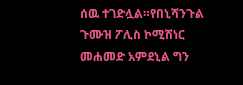ሰዉ ተገድሏል።የበኒሻንጉል ጉሙዝ ፖሊስ ኮሚሽነር መሐመድ አምደኒል ግን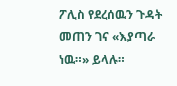ፖሊስ የደረሰዉን ጉዳት መጠን ገና «እያጣራ ነዉ።» ይላሉ።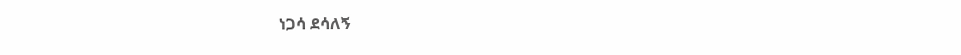ነጋሳ ደሳለኝ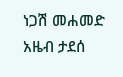ነጋሽ መሐመድ
አዜብ ታደሰ